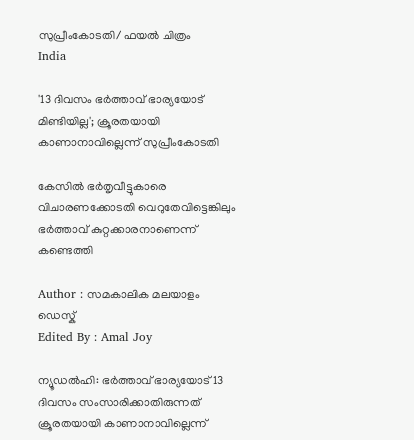സുപ്രീംകോടതി/ ഫയല്‍ ചിത്രം
India

'13 ദിവസം ഭര്‍ത്താവ് ഭാര്യയോട് മിണ്ടിയില്ല'; ക്രൂരതയായി കാണാനാവില്ലെന്ന് സുപ്രീംകോടതി

കേസില്‍ ഭര്‍തൃവീട്ടുകാരെ വിചാരണക്കോടതി വെറുതേവിട്ടെങ്കിലും ഭര്‍ത്താവ് കുറ്റക്കാരനാണെന്ന് കണ്ടെത്തി

Author : സമകാലിക മലയാളം ഡെസ്ക്
Edited By : Amal Joy

ന്യൂഡല്‍ഹി: ഭര്‍ത്താവ് ഭാര്യയോട് 13 ദിവസം സംസാരിക്കാതിരുന്നത് ക്രൂരതയായി കാണാനാവില്ലെന്ന്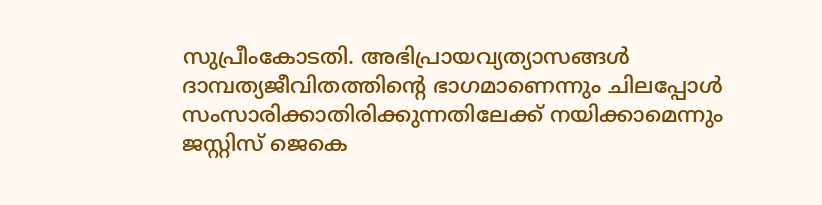സുപ്രീംകോടതി. അഭിപ്രായവ്യത്യാസങ്ങള്‍ ദാമ്പത്യജീവിതത്തിന്റെ ഭാഗമാണെന്നും ചിലപ്പോള്‍ സംസാരിക്കാതിരിക്കുന്നതിലേക്ക് നയിക്കാമെന്നും ജസ്റ്റിസ് ജെകെ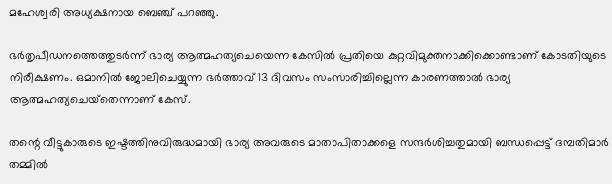മഹേശ്വരി അധ്യക്ഷനായ ബെഞ്ച് പറഞ്ഞു.

ഭര്‍തൃപീഡനത്തെത്തുടര്‍ന്ന് ഭാര്യ ആത്മഹത്യചെയെന്ന കേസില്‍ പ്രതിയെ കുറ്റവിമുക്തനാക്കിക്കൊണ്ടാണ് കോടതിയുടെ നിരീക്ഷണം. ഒമാനില്‍ ജോലിചെയ്യുന്ന ഭര്‍ത്താവ് 13 ദിവസം സംസാരിച്ചില്ലെന്ന കാരണത്താല്‍ ഭാര്യ ആത്മഹത്യചെയ്‌തെന്നാണ് കേസ്.

തന്റെ വീട്ടുകാരുടെ ഇഷ്ടത്തിനുവിരുദ്ധമായി ഭാര്യ അവരുടെ മാതാപിതാക്കളെ സന്ദര്‍ശിച്ചതുമായി ബന്ധപ്പെട്ട് ദമ്പതിമാര്‍ തമ്മില്‍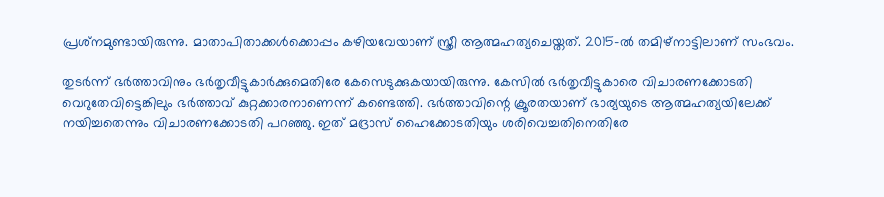പ്രശ്‌നമുണ്ടായിരുന്നു. മാതാപിതാക്കള്‍ക്കൊപ്പം കഴിയവേയാണ് സ്ത്രീ ആത്മഹത്യചെയ്തത്. 2015-ല്‍ തമിഴ്‌നാട്ടിലാണ് സംഭവം.

തുടര്‍ന്ന് ഭര്‍ത്താവിനും ഭര്‍തൃവീട്ടുകാര്‍ക്കുമെതിരേ കേസെടുക്കുകയായിരുന്നു. കേസില്‍ ഭര്‍തൃവീട്ടുകാരെ വിചാരണക്കോടതി വെറുതേവിട്ടെങ്കിലും ഭര്‍ത്താവ് കുറ്റക്കാരനാണെന്ന് കണ്ടെത്തി. ഭര്‍ത്താവിന്റെ ക്രൂരതയാണ് ഭാര്യയുടെ ആത്മഹത്യയിലേക്ക് നയിച്ചതെന്നും വിചാരണക്കോടതി പറഞ്ഞു. ഇത് മദ്രാസ് ഹൈക്കോടതിയും ശരിവെച്ചതിനെതിരേ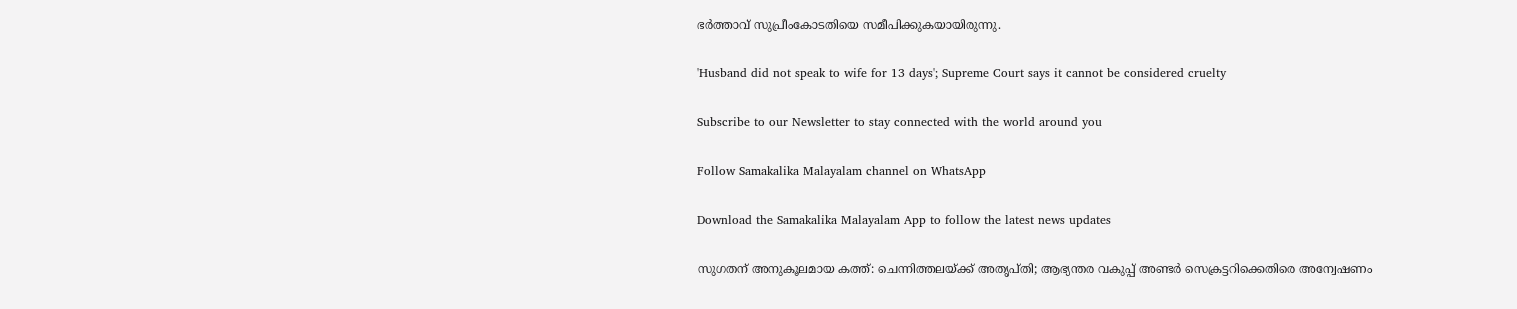ഭര്‍ത്താവ് സുപ്രീംകോടതിയെ സമീപിക്കുകയായിരുന്നു.

'Husband did not speak to wife for 13 days'; Supreme Court says it cannot be considered cruelty

Subscribe to our Newsletter to stay connected with the world around you

Follow Samakalika Malayalam channel on WhatsApp

Download the Samakalika Malayalam App to follow the latest news updates

സുഗതന് അനുകൂലമായ കത്ത്: ചെന്നിത്തലയ്ക്ക് അതൃപ്തി; ആഭ്യന്തര വകുപ്പ് അണ്ടര്‍ സെക്രട്ടറിക്കെതിരെ അന്വേഷണം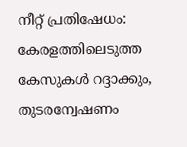നീറ്റ് പ്രതിഷേധം: കേരളത്തിലെടുത്ത കേസുകൾ റദ്ദാക്കും, തുടരന്വേഷണം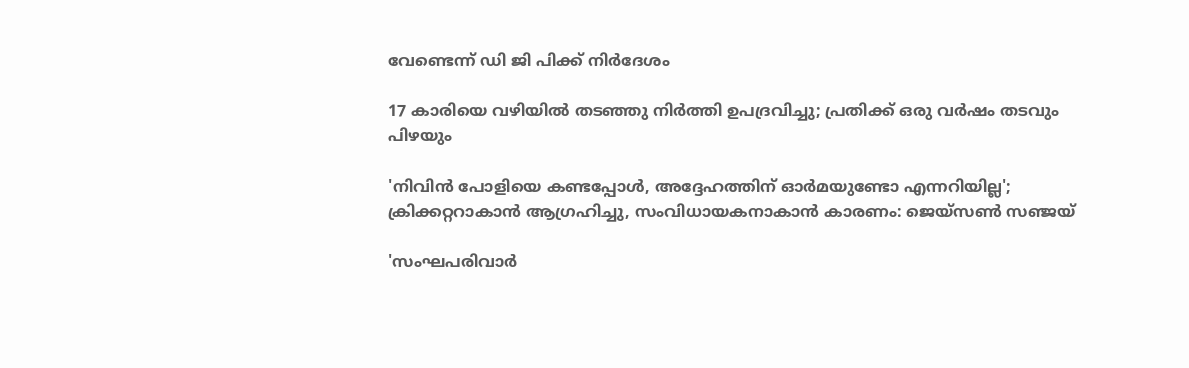വേണ്ടെന്ന് ഡി ജി പിക്ക് നിർദേശം

17 കാരിയെ വഴിയിൽ തടഞ്ഞു നിർത്തി ഉപദ്രവിച്ചു; പ്രതിക്ക് ഒരു വർഷം തടവും പിഴയും

'നിവിന്‍ പോളിയെ കണ്ടപ്പോള്‍, അദ്ദേഹത്തിന് ഓര്‍മയുണ്ടോ എന്നറിയില്ല'; ക്രിക്കറ്ററാകാന്‍ ആഗ്രഹിച്ചു, സംവിധായകനാകാന്‍ കാരണം: ജെയ്‌സണ്‍ സഞ്ജയ്

'സംഘപരിവാർ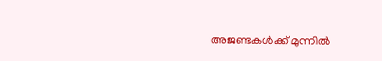അജണ്ടകൾക്ക് മുന്നിൽ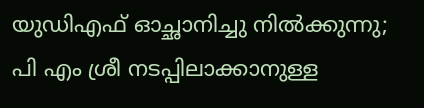യുഡിഎഫ് ഓച്ഛാനിച്ചു നിൽക്കുന്നു; പി എം ശ്രീ നടപ്പിലാക്കാനുള്ള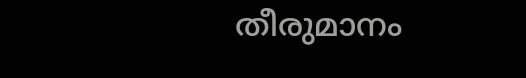തീരുമാനം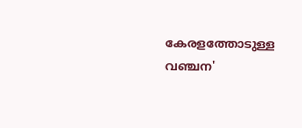കേരളത്തോടുള്ള വഞ്ചന'